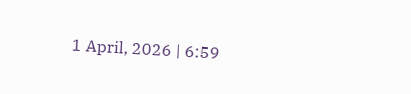1 April, 2026 | 6:59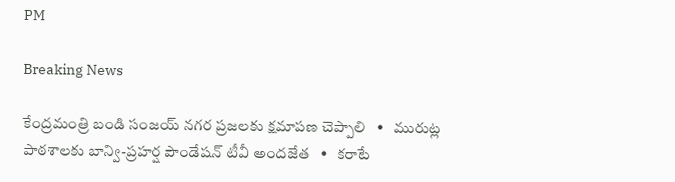PM

Breaking News

కేంద్రమంత్రి బండి సంజయ్ నగర ప్రజలకు క్షమాపణ చెప్పాలి   •   మురుట్ల పాఠశాలకు బాన్వి-ప్రహర్ష పౌండేషన్ టీవీ అందజేత   •   కరాటే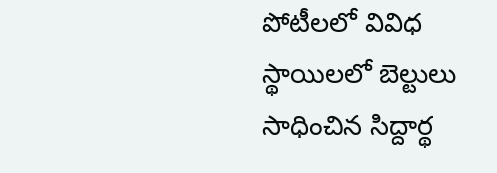పోటీలలో వివిధ స్థాయిలలో బెల్టులు సాధించిన సిద్దార్థ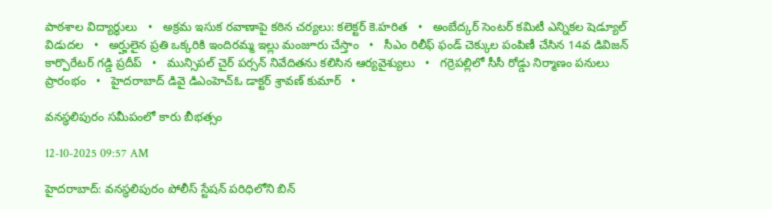పాఠశాల విద్యార్థులు   •   అక్రమ ఇసుక రవాణాపై కఠిన చర్యలు: కలెక్టర్ కె.హరిత   •   అంబేద్కర్ సెంటర్ కమిటీ ఎన్నికల షెడ్యూల్ విడుదల   •   అర్హులైన ప్రతి ఒక్కరికి ఇందిరమ్మ ఇల్లు మంజూరు చేస్తాం   •   సీఎం రిలీఫ్ ఫండ్ చెక్కుల పంపిణీ చేసిన 14వ డివిజన్ కార్పొరేటర్ గడ్డి ప్రదీప్   •   మున్సిపల్ చైర్ పర్సన్ నివేదితను కలిసిన ఆర్యవైశ్యులు   •   గర్రెపల్లిలో సీసీ రోడ్డు నిర్మాణం పనులు ప్రారంభం   •   హైదరాబాద్ డివై డిఎంహెచ్ఓ డాక్టర్ శ్రావణ్ కుమార్   •

వనస్థలిపురం సమీపంలో కారు బీభత్సం

12-10-2025 09:57 AM

హైదరాబాద్: వనస్థలిపురం పోలీస్ స్టేషన్ పరిధిలోని బిన్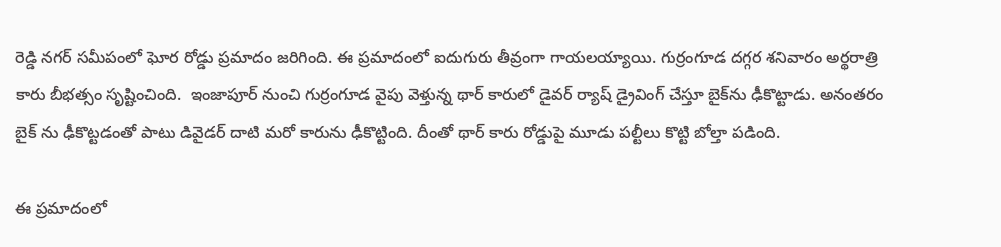రెడ్డి నగర్ సమీపంలో ఘోర రోడ్డు ప్రమాదం జరిగింది. ఈ ప్రమాదంలో ఐదుగురు తీవ్రంగా గాయలయ్యాయి. గుర్రంగూడ దగ్గర శనివారం అర్థరాత్రి  కారు బీభత్సం సృష్టించింది.  ఇంజాపూర్ నుంచి గుర్రంగూడ వైపు వెళ్తున్న థార్ కారులో డైవర్ ర్యాష్ డ్రైవింగ్ చేస్తూ బైక్‌ను ఢీకొట్టాడు. అనంతరం బైక్ ను ఢీకొట్టడంతో పాటు డివైడర్ దాటి మరో కారును ఢీకొట్టింది. దీంతో థార్ కారు రోడ్డుపై మూడు పల్టీలు కొట్టి బోల్తా పడింది.

ఈ ప్రమాదంలో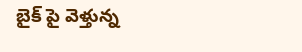బైక్ పై వెళ్తున్న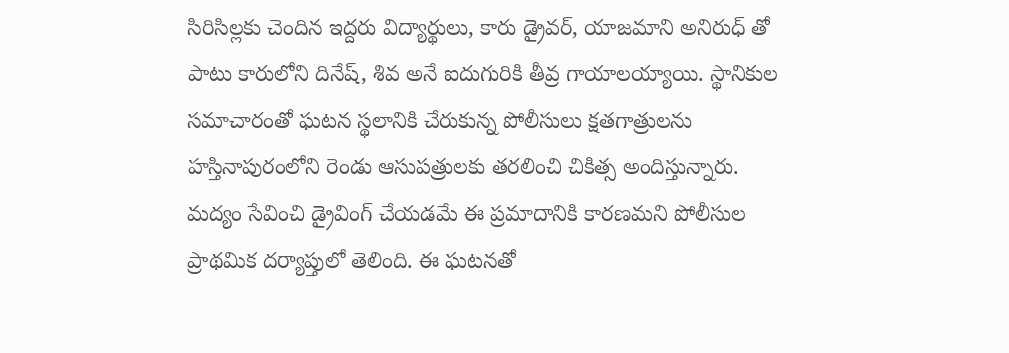సిరిసిల్లకు చెందిన ఇద్దరు విద్యార్థులు, కారు డ్రైవర్, యాజమాని అనిరుధ్ తో పాటు కారులోని దినేష్, శివ అనే ఐదుగురికి తీవ్ర గాయాలయ్యాయి. స్థానికుల సమాచారంతో ఘటన స్థలానికి చేరుకున్న పోలీసులు క్షతగాత్రులను హస్తినాపురంలోని రెండు ఆసుపత్రులకు తరలించి చికిత్స అందిస్తున్నారు. మద్యం సేవించి డ్రైవింగ్ చేయడమే ఈ ప్రమాదానికి కారణమని పోలీసుల ప్రాథమిక దర్యాప్తులో తెలింది. ఈ ఘటనతో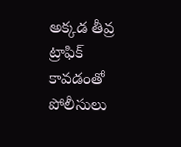అక్కడ తీవ్ర ట్రాఫిక్ కావడంతో పోలీసులు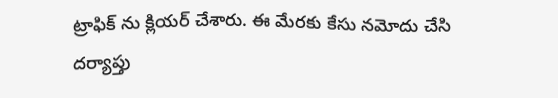ట్రాఫిక్ ను క్లియర్ చేశారు. ఈ మేరకు కేసు నమోదు చేసి దర్యాప్తు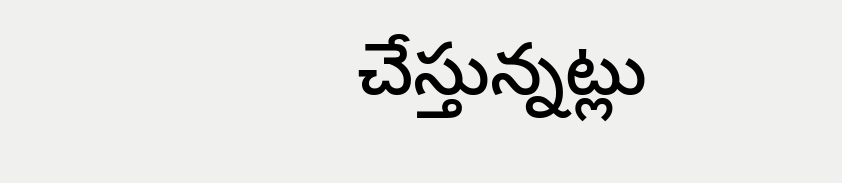చేస్తున్నట్లు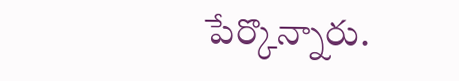పేర్కొన్నారు.